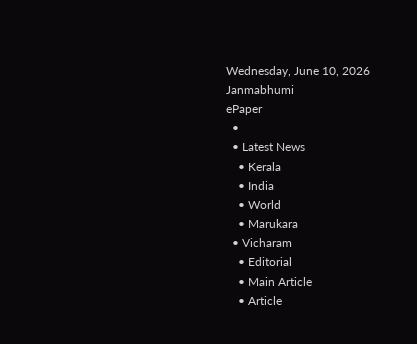Wednesday, June 10, 2026
Janmabhumi
ePaper
  •
  • Latest News
    • Kerala
    • India
    • World
    • Marukara
  • Vicharam
    • Editorial
    • Main Article
    • Article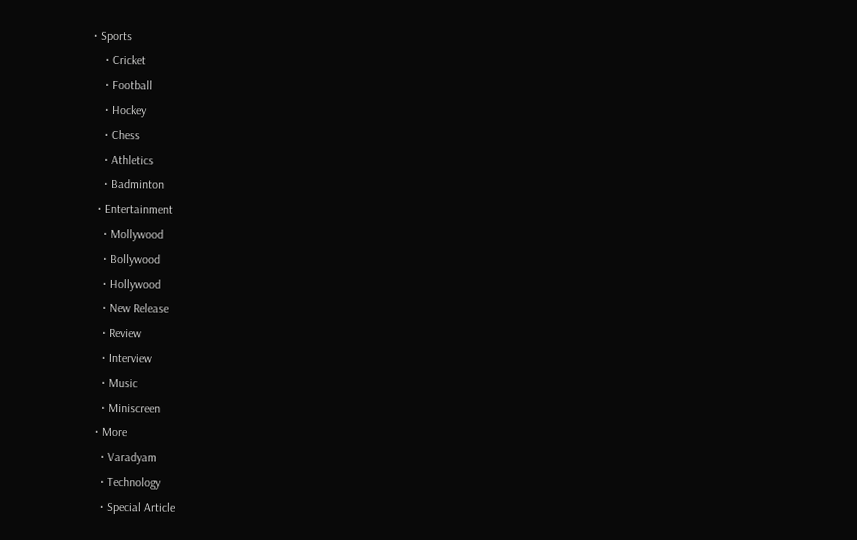• Sports
    • Cricket
    • Football
    • Hockey
    • Chess
    • Athletics
    • Badminton
  • Entertainment
    • Mollywood
    • Bollywood
    • Hollywood
    • New Release
    • Review
    • Interview
    • Music
    • Miniscreen
  • More
    • Varadyam
    • Technology
    • Special Article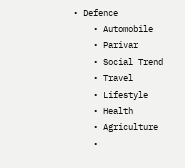• Defence
    • Automobile
    • Parivar
    • Social Trend
    • Travel
    • Lifestyle
    • Health
    • Agriculture
    •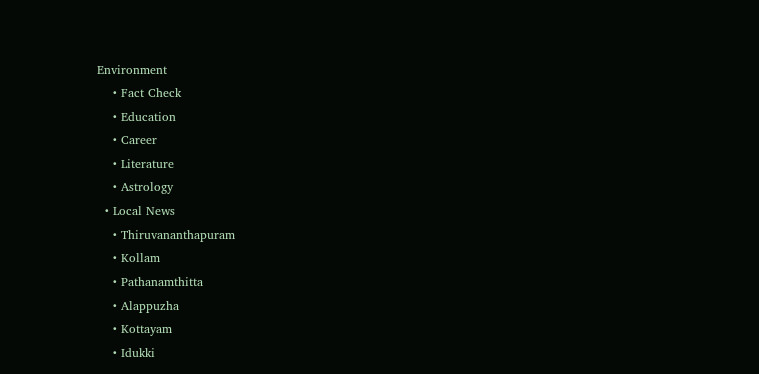Environment
    • Fact Check
    • Education
    • Career
    • Literature
    • Astrology
  • Local News
    • Thiruvananthapuram
    • Kollam
    • Pathanamthitta
    • Alappuzha
    • Kottayam
    • Idukki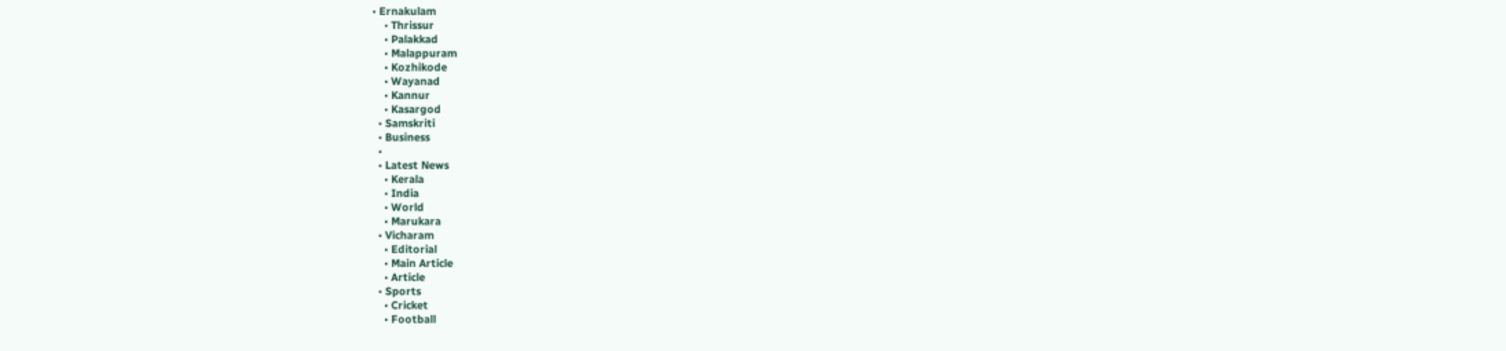• Ernakulam
    • Thrissur
    • Palakkad
    • Malappuram
    • Kozhikode
    • Wayanad
    • Kannur
    • Kasargod
  • Samskriti
  • Business
  •
  • Latest News
    • Kerala
    • India
    • World
    • Marukara
  • Vicharam
    • Editorial
    • Main Article
    • Article
  • Sports
    • Cricket
    • Football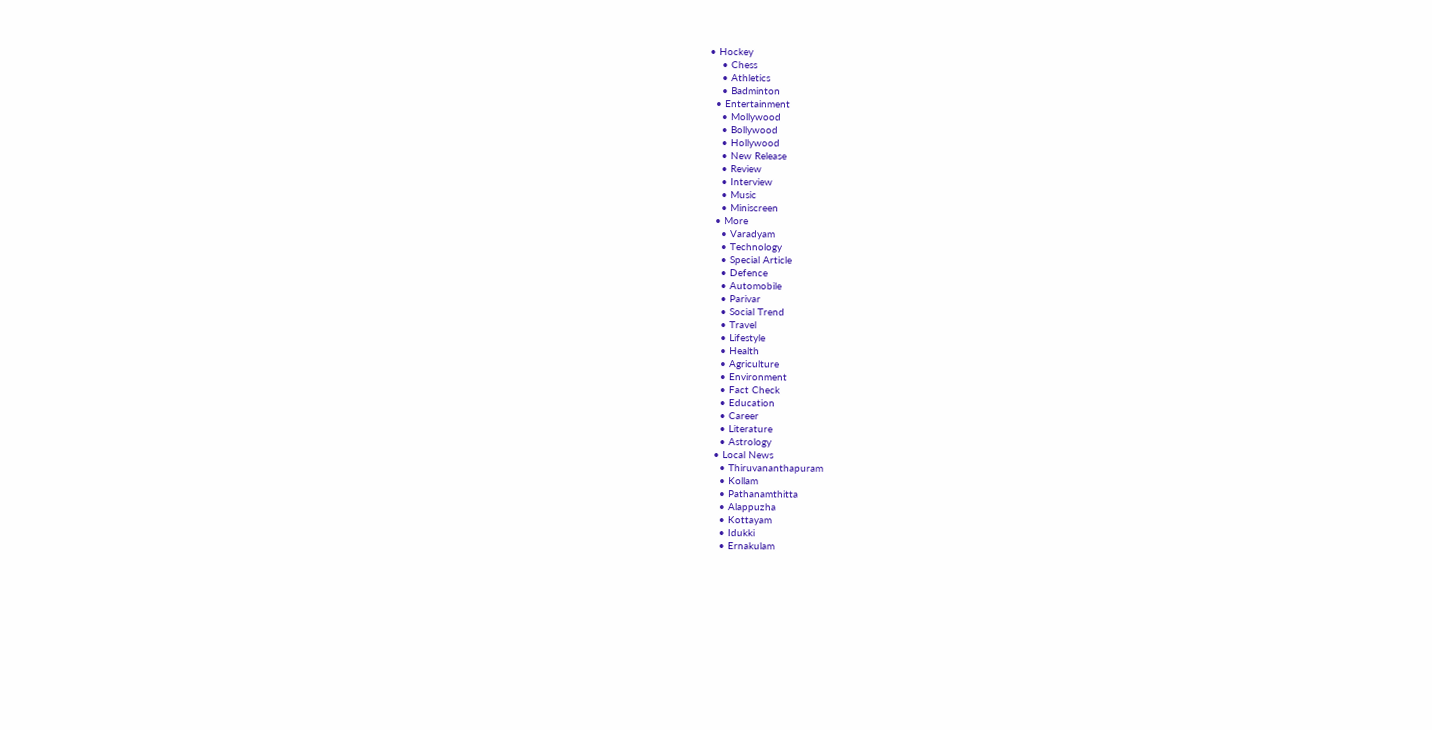• Hockey
    • Chess
    • Athletics
    • Badminton
  • Entertainment
    • Mollywood
    • Bollywood
    • Hollywood
    • New Release
    • Review
    • Interview
    • Music
    • Miniscreen
  • More
    • Varadyam
    • Technology
    • Special Article
    • Defence
    • Automobile
    • Parivar
    • Social Trend
    • Travel
    • Lifestyle
    • Health
    • Agriculture
    • Environment
    • Fact Check
    • Education
    • Career
    • Literature
    • Astrology
  • Local News
    • Thiruvananthapuram
    • Kollam
    • Pathanamthitta
    • Alappuzha
    • Kottayam
    • Idukki
    • Ernakulam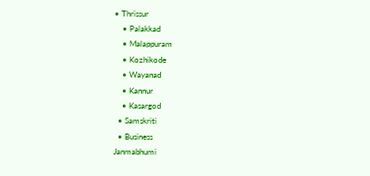• Thrissur
    • Palakkad
    • Malappuram
    • Kozhikode
    • Wayanad
    • Kannur
    • Kasargod
  • Samskriti
  • Business
Janmabhumi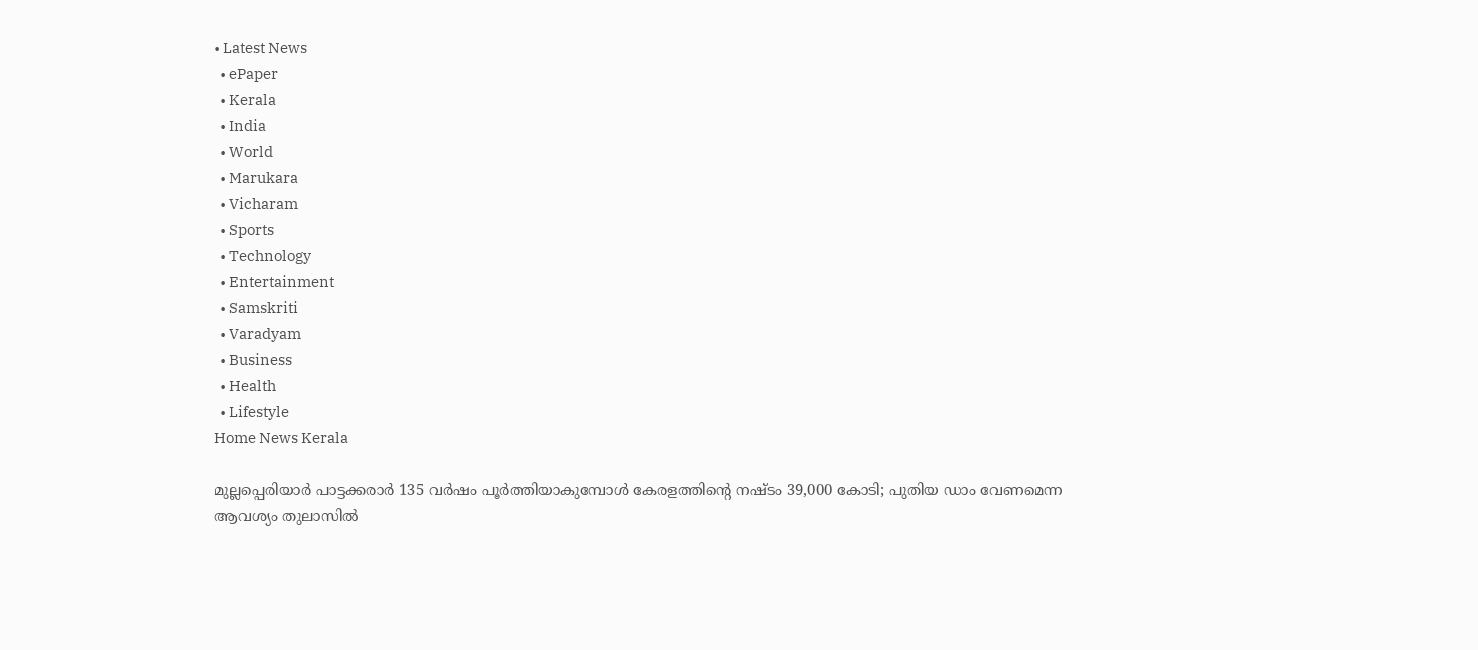• Latest News
  • ePaper
  • Kerala
  • India
  • World
  • Marukara
  • Vicharam
  • Sports
  • Technology
  • Entertainment
  • Samskriti
  • Varadyam
  • Business
  • Health
  • Lifestyle
Home News Kerala

മുല്ലപ്പെരിയാര്‍ പാട്ടക്കരാര്‍ 135 വര്‍ഷം പൂര്‍ത്തിയാകുമ്പോള്‍ കേരളത്തിന്റെ നഷ്ടം 39,000 കോടി; പുതിയ ഡാം വേണമെന്ന ആവശ്യം തുലാസില്‍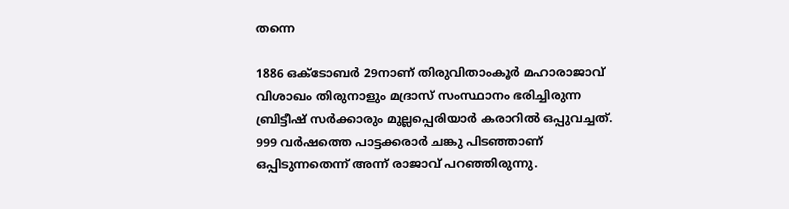തന്നെ

1886 ഒക്ടോബര്‍ 29നാണ് തിരുവിതാംകൂര്‍ മഹാരാജാവ് വിശാഖം തിരുനാളും മദ്രാസ് സംസ്ഥാനം ഭരിച്ചിരുന്ന ബ്രിട്ടീഷ് സര്‍ക്കാരും മുല്ലപ്പെരിയാര്‍ കരാറില്‍ ഒപ്പുവച്ചത്. 999 വര്‍ഷത്തെ പാട്ടക്കരാര്‍ ചങ്കു പിടഞ്ഞാണ് ഒപ്പിടുന്നതെന്ന് അന്ന് രാജാവ് പറഞ്ഞിരുന്നു.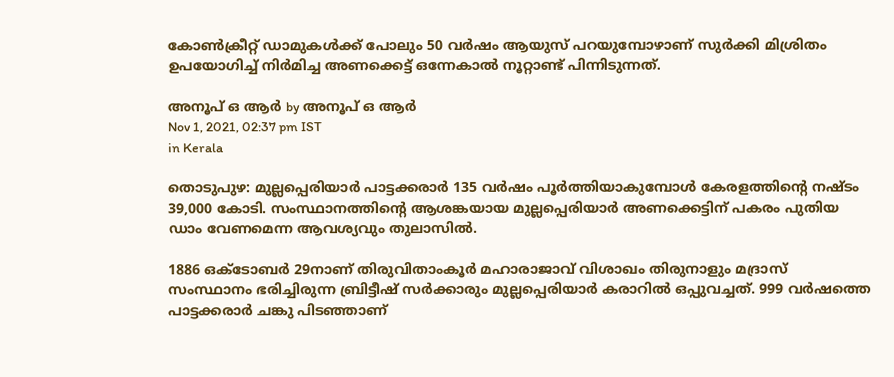കോണ്‍ക്രീറ്റ് ഡാമുകള്‍ക്ക് പോലും 50 വര്‍ഷം ആയുസ് പറയുമ്പോഴാണ് സുര്‍ക്കി മിശ്രിതം ഉപയോഗിച്ച് നിര്‍മിച്ച അണക്കെട്ട് ഒന്നേകാല്‍ നൂറ്റാണ്ട് പിന്നിടുന്നത്.

അനൂപ് ഒ ആര്‍ by അനൂപ് ഒ ആര്‍
Nov 1, 2021, 02:37 pm IST
in Kerala

തൊടുപുഴ: മുല്ലപ്പെരിയാര്‍ പാട്ടക്കരാര്‍ 135 വര്‍ഷം പൂര്‍ത്തിയാകുമ്പോള്‍ കേരളത്തിന്റെ നഷ്ടം 39,000 കോടി. സംസ്ഥാനത്തിന്റെ ആശങ്കയായ മുല്ലപ്പെരിയാര്‍ അണക്കെട്ടിന് പകരം പുതിയ ഡാം വേണമെന്ന ആവശ്യവും തുലാസില്‍.

1886 ഒക്ടോബര്‍ 29നാണ് തിരുവിതാംകൂര്‍ മഹാരാജാവ് വിശാഖം തിരുനാളും മദ്രാസ് സംസ്ഥാനം ഭരിച്ചിരുന്ന ബ്രിട്ടീഷ് സര്‍ക്കാരും മുല്ലപ്പെരിയാര്‍ കരാറില്‍ ഒപ്പുവച്ചത്. 999 വര്‍ഷത്തെ പാട്ടക്കരാര്‍ ചങ്കു പിടഞ്ഞാണ്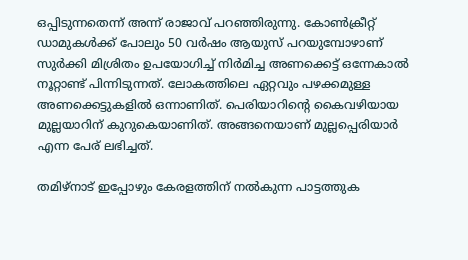ഒപ്പിടുന്നതെന്ന് അന്ന് രാജാവ് പറഞ്ഞിരുന്നു. കോണ്‍ക്രീറ്റ് ഡാമുകള്‍ക്ക് പോലും 50 വര്‍ഷം ആയുസ് പറയുമ്പോഴാണ് സുര്‍ക്കി മിശ്രിതം ഉപയോഗിച്ച് നിര്‍മിച്ച അണക്കെട്ട് ഒന്നേകാല്‍ നൂറ്റാണ്ട് പിന്നിടുന്നത്. ലോകത്തിലെ ഏറ്റവും പഴക്കമുള്ള അണക്കെട്ടുകളില്‍ ഒന്നാണിത്. പെരിയാറിന്റെ കൈവഴിയായ മുല്ലയാറിന് കുറുകെയാണിത്. അങ്ങനെയാണ് മുല്ലപ്പെരിയാര്‍ എന്ന പേര് ലഭിച്ചത്.

തമിഴ്‌നാട് ഇപ്പോഴും കേരളത്തിന് നല്‍കുന്ന പാട്ടത്തുക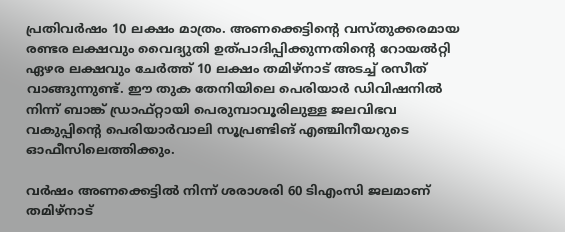പ്രതിവര്‍ഷം 10 ലക്ഷം മാത്രം. അണക്കെട്ടിന്റെ വസ്തുക്കരമായ രണ്ടര ലക്ഷവും വൈദ്യുതി ഉത്പാദിപ്പിക്കുന്നതിന്റെ റോയല്‍റ്റി ഏഴര ലക്ഷവും ചേര്‍ത്ത് 10 ലക്ഷം തമിഴ്‌നാട് അടച്ച് രസീത് വാങ്ങുന്നുണ്ട്. ഈ തുക തേനിയിലെ പെരിയാര്‍ ഡിവിഷനില്‍ നിന്ന് ബാങ്ക് ഡ്രാഫ്റ്റായി പെരുമ്പാവൂരിലുള്ള ജലവിഭവ വകുപ്പിന്റെ പെരിയാര്‍വാലി സൂപ്രണ്ടിങ് എഞ്ചിനീയറുടെ ഓഫീസിലെത്തിക്കും.

വര്‍ഷം അണക്കെട്ടില്‍ നിന്ന് ശരാശരി 60 ടിഎംസി ജലമാണ് തമിഴ്‌നാട്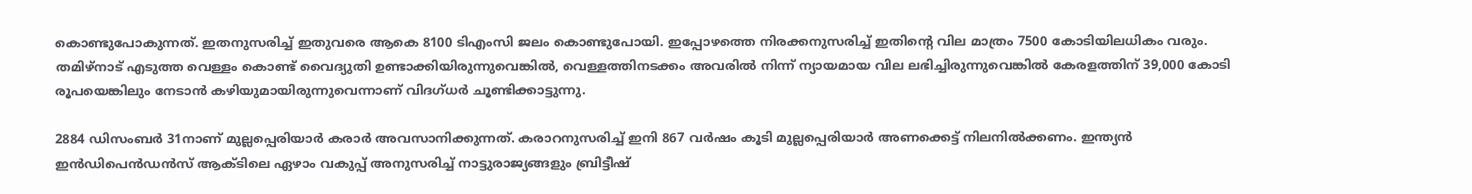കൊണ്ടുപോകുന്നത്. ഇതനുസരിച്ച് ഇതുവരെ ആകെ 8100 ടിഎംസി ജലം കൊണ്ടുപോയി. ഇപ്പോഴത്തെ നിരക്കനുസരിച്ച് ഇതിന്റെ വില മാത്രം 7500 കോടിയിലധികം വരും. തമിഴ്‌നാട് എടുത്ത വെള്ളം കൊണ്ട് വൈദ്യുതി ഉണ്ടാക്കിയിരുന്നുവെങ്കില്‍, വെള്ളത്തിനടക്കം അവരില്‍ നിന്ന് ന്യായമായ വില ലഭിച്ചിരുന്നുവെങ്കില്‍ കേരളത്തിന് 39,000 കോടി രൂപയെങ്കിലും നേടാന്‍ കഴിയുമായിരുന്നുവെന്നാണ് വിദഗ്ധര്‍ ചൂണ്ടിക്കാട്ടുന്നു.

2884 ഡിസംബര്‍ 31നാണ് മുല്ലപ്പെരിയാര്‍ കരാര്‍ അവസാനിക്കുന്നത്. കരാറനുസരിച്ച് ഇനി 867 വര്‍ഷം കൂടി മുല്ലപ്പെരിയാര്‍ അണക്കെട്ട് നിലനില്‍ക്കണം. ഇന്ത്യന്‍ ഇന്‍ഡിപെന്‍ഡന്‍സ് ആക്ടിലെ ഏഴാം വകുപ്പ് അനുസരിച്ച് നാട്ടുരാജ്യങ്ങളും ബ്രിട്ടീഷ്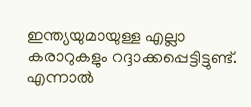ഇന്ത്യയുമായുള്ള എല്ലാ കരാറുകളും റദ്ദാക്കപ്പെട്ടിട്ടുണ്ട്. എന്നാല്‍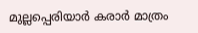മുല്ലപ്പെരിയാര്‍ കരാര്‍ മാത്രം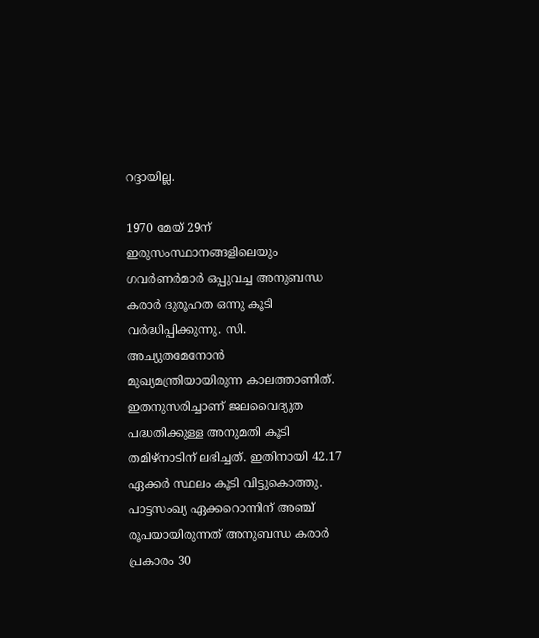റദ്ദായില്ല.

1970 മേയ് 29ന് ഇരുസംസ്ഥാനങ്ങളിലെയും ഗവര്‍ണര്‍മാര്‍ ഒപ്പുവച്ച അനുബന്ധ കരാര്‍ ദുരൂഹത ഒന്നു കൂടി വര്‍ദ്ധിപ്പിക്കുന്നു. സി. അച്യുതമേനോന്‍ മുഖ്യമന്ത്രിയായിരുന്ന കാലത്താണിത്. ഇതനുസരിച്ചാണ് ജലവൈദ്യുത പദ്ധതിക്കുള്ള അനുമതി കൂടി തമിഴ്‌നാടിന് ലഭിച്ചത്. ഇതിനായി 42.17 ഏക്കര്‍ സ്ഥലം കൂടി വിട്ടുകൊത്തു. പാട്ടസംഖ്യ ഏക്കറൊന്നിന് അഞ്ച് രൂപയായിരുന്നത് അനുബന്ധ കരാര്‍ പ്രകാരം 30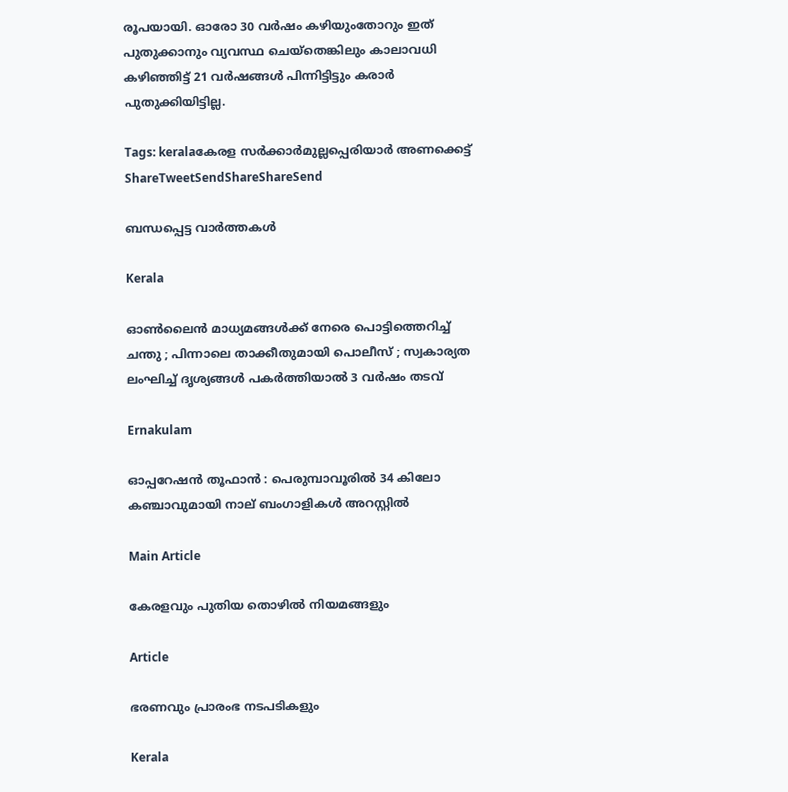രൂപയായി. ഓരോ 30 വര്‍ഷം കഴിയുംതോറും ഇത് പുതുക്കാനും വ്യവസ്ഥ ചെയ്തെങ്കിലും കാലാവധി കഴിഞ്ഞിട്ട് 21 വര്‍ഷങ്ങള്‍ പിന്നിട്ടിട്ടും കരാര്‍ പുതുക്കിയിട്ടില്ല.

Tags: keralaകേരള സര്‍ക്കാര്‍മുല്ലപ്പെരിയാര്‍ അണക്കെട്ട്‌
ShareTweetSendShareShareSend

ബന്ധപ്പെട്ട വാര്‍ത്തകള്‍

Kerala

ഓൺലൈൻ മാധ്യമങ്ങൾക്ക് നേരെ പൊട്ടിത്തെറിച്ച് ചന്തു ; പിന്നാലെ താക്കീതുമായി പൊലീസ് ; സ്വകാര്യത ലംഘിച്ച് ദൃശ്യങ്ങൾ പകർത്തിയാൽ 3 വർഷം തടവ്

Ernakulam

ഓപ്പറേഷൻ തൂഫാൻ : പെരുമ്പാവൂരിൽ 34 കിലോ കഞ്ചാവുമായി നാല് ബംഗാളികൾ അറസ്റ്റിൽ

Main Article

കേരളവും പുതിയ തൊഴില്‍ നിയമങ്ങളും

Article

ഭരണവും പ്രാരംഭ നടപടികളും

Kerala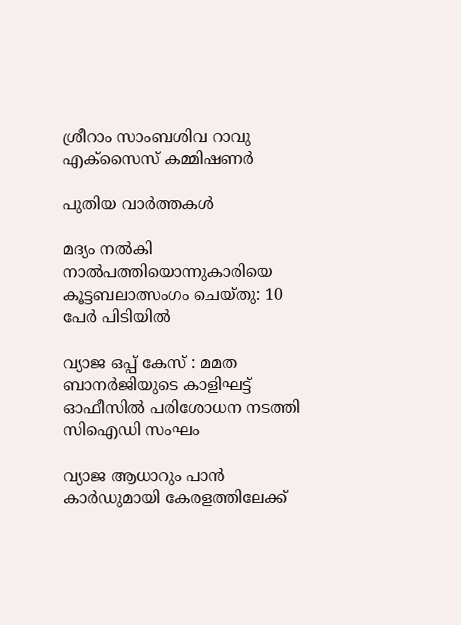ശ്രീറാം സാംബശിവ റാവു എക്‌സൈസ് കമ്മിഷണര്‍

പുതിയ വാര്‍ത്തകള്‍

മദ്യം നൽകി നാൽപത്തിയൊന്നുകാരിയെ കൂട്ടബലാത്സംഗം ചെയ്തു: 10 പേർ പിടിയിൽ

വ്യാജ ഒപ്പ് കേസ് : മമത ബാനർജിയുടെ കാളിഘട്ട് ഓഫീസിൽ പരിശോധന നടത്തി സിഐഡി സംഘം

വ്യാജ ആധാറും പാൻ കാർഡുമായി കേരളത്തിലേക്ക്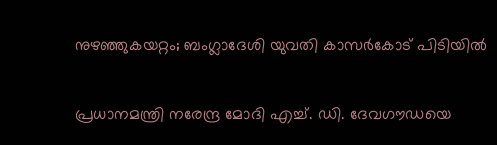നുഴഞ്ഞുകയറ്റം; ബംഗ്ലാദേശി യുവതി കാസര്‍കോട്‌ പിടിയിൽ

പ്രധാനമന്ത്രി നരേന്ദ്ര മോദി എച്ച്. ഡി. ദേവഗൗഡയെ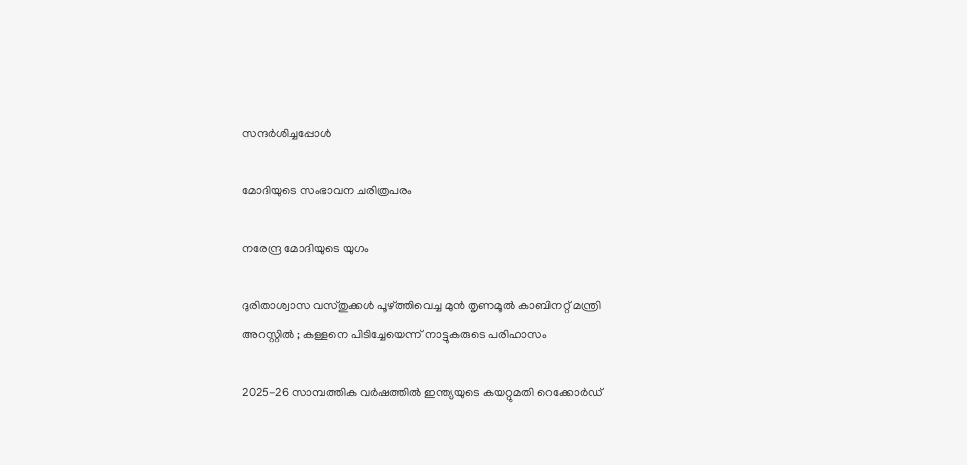സന്ദര്‍ശിച്ചപ്പോള്‍

മോദിയുടെ സംഭാവന ചരിത്രപരം

നരേന്ദ്ര മോദിയുടെ യുഗം

ദുരിതാശ്വാസ വസ്തുക്കൾ പൂഴ്‌ത്തിവെച്ച മുൻ തൃണമൂൽ കാബിനറ്റ് മന്ത്രി അറസ്റ്റിൽ ; കള്ളനെ പിടിച്ചേയെന്ന് നാട്ടുകരുടെ പരിഹാസം

2025-26 സാമ്പത്തിക വർഷത്തിൽ ഇന്ത്യയുടെ കയറ്റുമതി റെക്കോർഡ്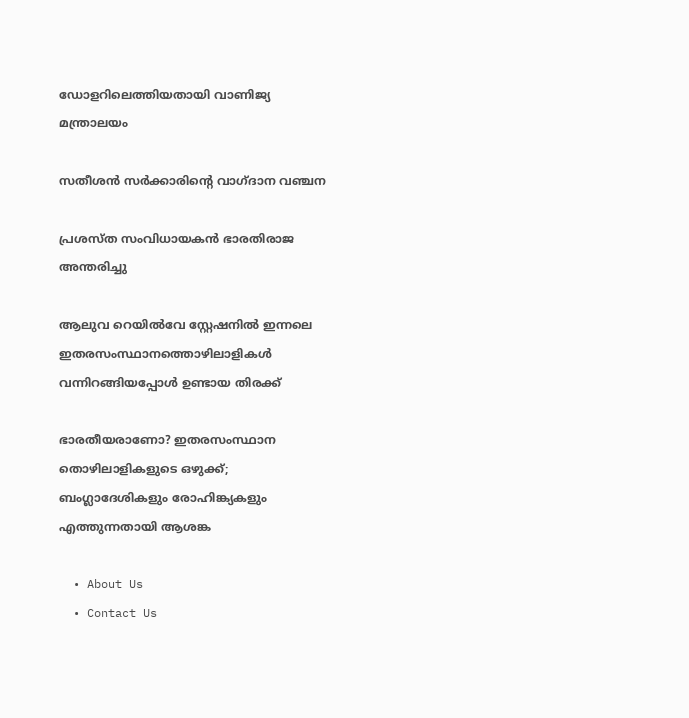ഡോളറിലെത്തിയതായി വാണിജ്യ മന്ത്രാലയം

സതീശന്‍ സര്‍ക്കാരിന്റെ വാഗ്ദാന വഞ്ചന

പ്രശസ്ത സംവിധായകന്‍ ഭാരതിരാജ അന്തരിച്ചു

ആലുവ റെയില്‍വേ സ്റ്റേഷനില്‍ ഇന്നലെ ഇതരസംസ്ഥാനത്തൊഴിലാളികള്‍ വന്നിറങ്ങിയപ്പോള്‍ ഉണ്ടായ തിരക്ക്‌

ഭാരതീയരാണോ? ഇതരസംസ്ഥാന തൊഴിലാളികളുടെ ഒഴുക്ക്; ബംഗ്ലാദേശികളും രോഹിങ്ക്യകളും എത്തുന്നതായി ആശങ്ക

  • About Us
  • Contact Us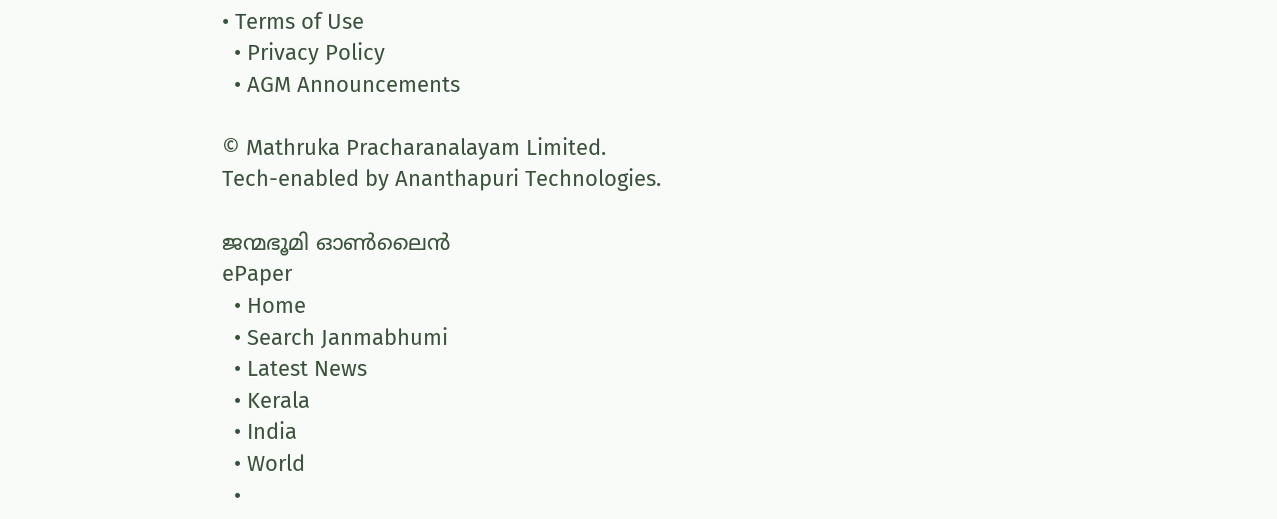• Terms of Use
  • Privacy Policy
  • AGM Announcements

© Mathruka Pracharanalayam Limited.
Tech-enabled by Ananthapuri Technologies.

ജന്മഭൂമി ഓണ്‍ലൈന്‍
ePaper
  • Home
  • Search Janmabhumi
  • Latest News
  • Kerala
  • India
  • World
  •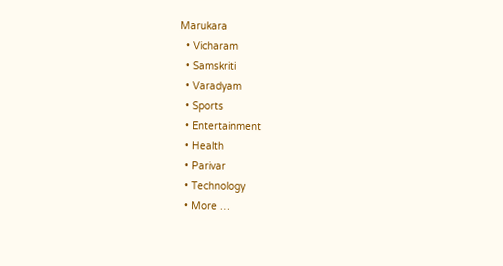Marukara
  • Vicharam
  • Samskriti
  • Varadyam
  • Sports
  • Entertainment
  • Health
  • Parivar
  • Technology
  • More …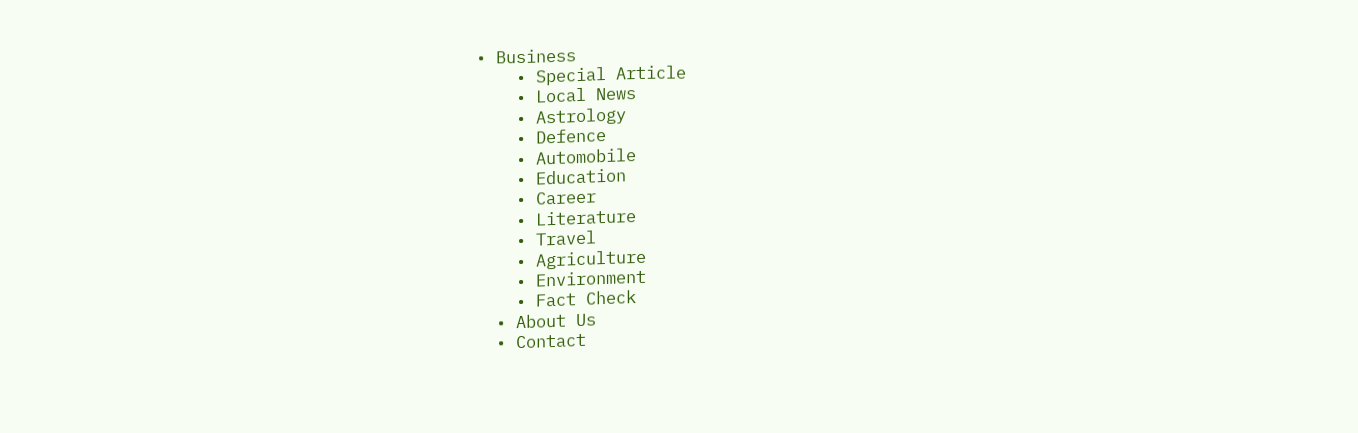• Business
    • Special Article
    • Local News
    • Astrology
    • Defence
    • Automobile
    • Education
    • Career
    • Literature
    • Travel
    • Agriculture
    • Environment
    • Fact Check
  • About Us
  • Contact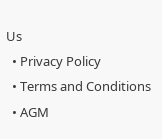Us
  • Privacy Policy
  • Terms and Conditions
  • AGM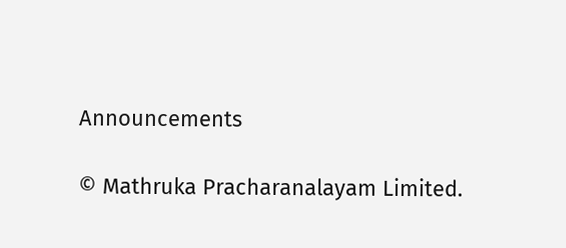Announcements

© Mathruka Pracharanalayam Limited.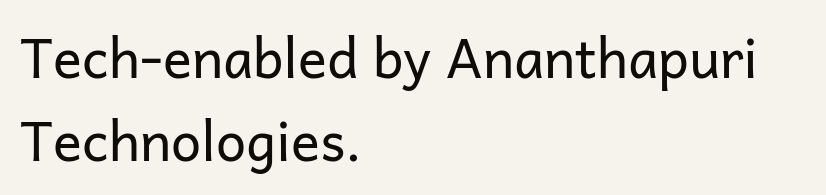Tech-enabled by Ananthapuri Technologies.